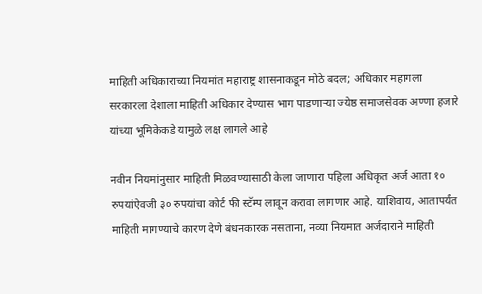माहिती अधिकाराच्या नियमांत महाराष्ट्र शासनाकडून मोठे बदल; अधिकार महागला
सरकारला देशाला माहिती अधिकार देण्यास भाग पाडणाऱ्या ज्येष्ठ समाजसेवक अण्णा हजारे यांच्या भूमिकेकडे यामुळे लक्ष लागले आहे

नवीन नियमांनुसार माहिती मिळवण्यासाठी केला जाणारा पहिला अधिकृत अर्ज आता १० रुपयांऐवजी ३० रुपयांचा कोर्ट फी स्टॅम्प लावून करावा लागणार आहे. याशिवाय, आतापर्यंत माहिती मागण्याचे कारण देणे बंधनकारक नसताना, नव्या नियमात अर्जदाराने माहिती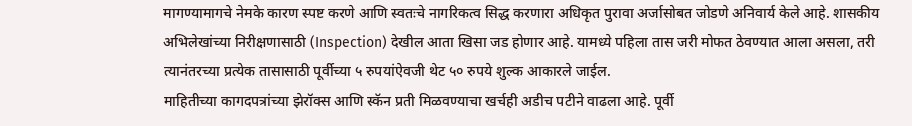मागण्यामागचे नेमके कारण स्पष्ट करणे आणि स्वतःचे नागरिकत्व सिद्ध करणारा अधिकृत पुरावा अर्जासोबत जोडणे अनिवार्य केले आहे. शासकीय अभिलेखांच्या निरीक्षणासाठी (Inspection) देखील आता खिसा जड होणार आहे. यामध्ये पहिला तास जरी मोफत ठेवण्यात आला असला, तरी त्यानंतरच्या प्रत्येक तासासाठी पूर्वीच्या ५ रुपयांऐवजी थेट ५० रुपये शुल्क आकारले जाईल.
माहितीच्या कागदपत्रांच्या झेरॉक्स आणि स्कॅन प्रती मिळवण्याचा खर्चही अडीच पटीने वाढला आहे. पूर्वी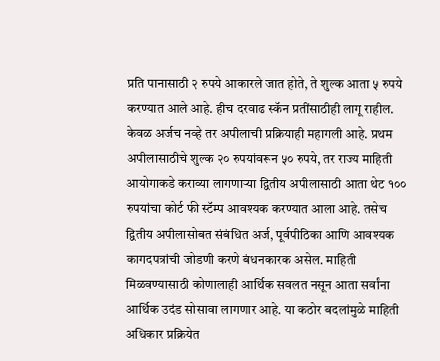प्रति पानासाठी २ रुपये आकारले जात होते, ते शुल्क आता ५ रुपये करण्यात आले आहे. हीच दरवाढ स्कॅन प्रतींसाठीही लागू राहील. केवळ अर्जच नव्हे तर अपीलाची प्रक्रियाही महागली आहे. प्रथम अपीलासाठीचे शुल्क २० रुपयांवरून ५० रुपये, तर राज्य माहिती आयोगाकडे कराव्या लागणाऱ्या द्वितीय अपीलासाठी आता थेट १०० रुपयांचा कोर्ट फी स्टॅम्प आवश्यक करण्यात आला आहे. तसेच द्वितीय अपीलासोबत संबंधित अर्ज, पूर्वपीठिका आणि आवश्यक कागदपत्रांची जोडणी करणे बंधनकारक असेल. माहिती मिळवण्यासाठी कोणालाही आर्थिक सवलत नसून आता सर्वांना आर्थिक उदंड सोसावा लागणार आहे. या कठोर बदलांमुळे माहिती अधिकार प्रक्रियेत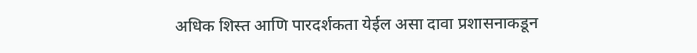अधिक शिस्त आणि पारदर्शकता येईल असा दावा प्रशासनाकडून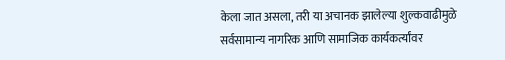केला जात असला, तरी या अचानक झालेल्या शुल्कवाढीमुळे सर्वसामान्य नागरिक आणि सामाजिक कार्यकर्त्यांवर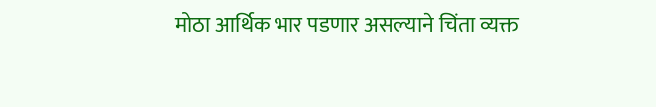मोठा आर्थिक भार पडणार असल्याने चिंता व्यक्त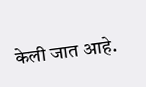केली जात आहे.